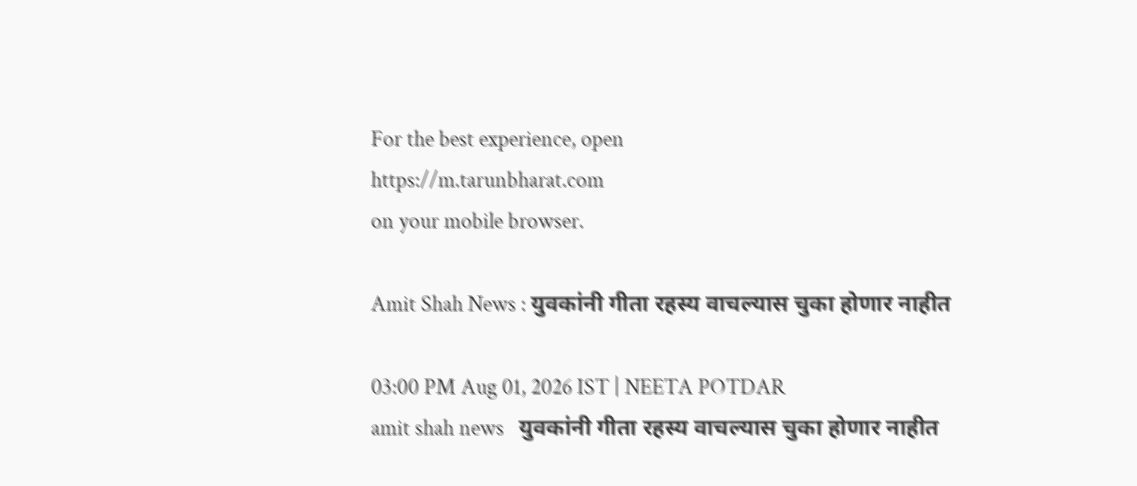For the best experience, open
https://m.tarunbharat.com
on your mobile browser.

Amit Shah News : युवकांनी गीता रहस्य वाचल्यास चुका होणार नाहीत

03:00 PM Aug 01, 2026 IST | NEETA POTDAR
amit shah news   युवकांनी गीता रहस्य वाचल्यास चुका होणार नाहीत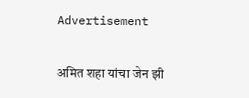Advertisement

अमित शहा यांचा जेन झी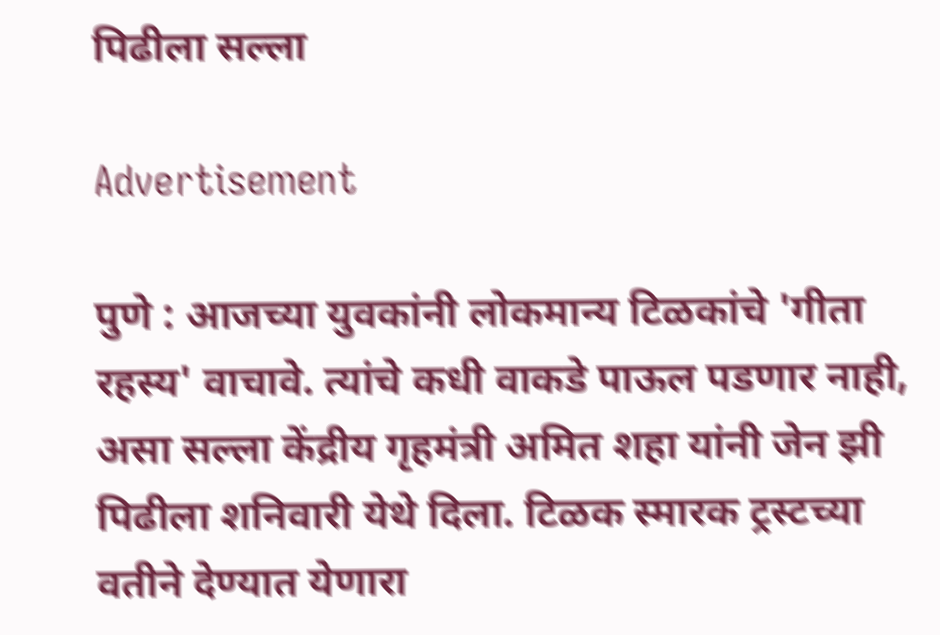पिढीला सल्ला

Advertisement

पुणे : आजच्या युवकांनी लोकमान्य टिळकांचे 'गीता रहस्य' वाचावे. त्यांचे कधी वाकडे पाऊल पडणार नाही, असा सल्ला केंद्रीय गृहमंत्री अमित शहा यांनी जेन झी पिढीला शनिवारी येथे दिला. टिळक स्मारक ट्रस्टच्या वतीने देण्यात येणारा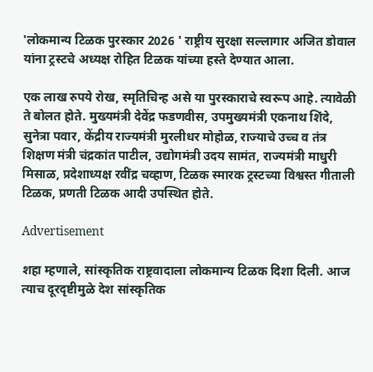'लोकमान्य टिळक पुरस्कार 2026 ' राष्ट्रीय सुरक्षा सल्लागार अजित डोवाल यांना ट्रस्टचे अध्यक्ष रोहित टिळक यांच्या हस्ते देण्यात आला.

एक लाख रुपये रोख, स्मृतिचिन्ह असे या पुरस्काराचे स्वरूप आहे. त्यावेळी ते बोलत होते. मुख्यमंत्री देवेंद्र फडणवीस, उपमुख्यमंत्री एकनाथ शिंदे, सुनेत्रा पवार, केंद्रीय राज्यमंत्री मुरलीधर मोहोळ, राज्याचे उच्च व तंत्र शिक्षण मंत्री चंद्रकांत पाटील, उद्योगमंत्री उदय सामंत, राज्यमंत्री माधुरी मिसाळ, प्रदेशाध्यक्ष रवींद्र चव्हाण, टिळक स्मारक ट्रस्टच्या विश्वस्त गीताली टिळक, प्रणती टिळक आदी उपस्थित होते.

Advertisement

शहा म्हणाले, सांस्कृतिक राष्ट्रवादाला लोकमान्य टिळक दिशा दिली. आज त्याच दूरदृष्टीमुळे देश सांस्कृतिक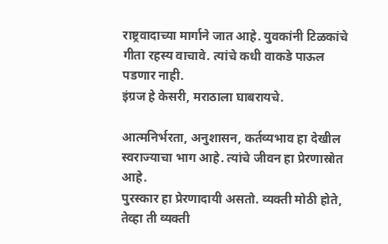राष्ट्रवादाच्या मार्गाने जात आहे. युवकांनी टिळकांचे गीता रहस्य वाचावे. त्यांचे कधी वाकडे पाऊल पडणार नाही.
इंग्रज हे केसरी, मराठाला घाबरायचे.

आत्मनिर्भरता, अनुशासन, कर्तव्यभाव हा देखील स्वराज्याचा भाग आहे. त्यांचे जीवन हा प्रेरणास्रोत आहे.
पुरस्कार हा प्रेरणादायी असतो. व्यक्ती मोठी होते, तेव्हा ती व्यक्ती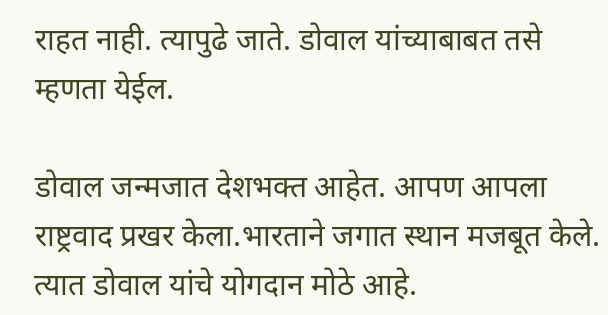राहत नाही. त्यापुढे जाते. डोवाल यांच्याबाबत तसे म्हणता येईल.

डोवाल जन्मजात देशभक्त आहेत. आपण आपला राष्ट्रवाद प्रखर केला.भारताने जगात स्थान मजबूत केले. त्यात डोवाल यांचे योगदान मोठे आहे.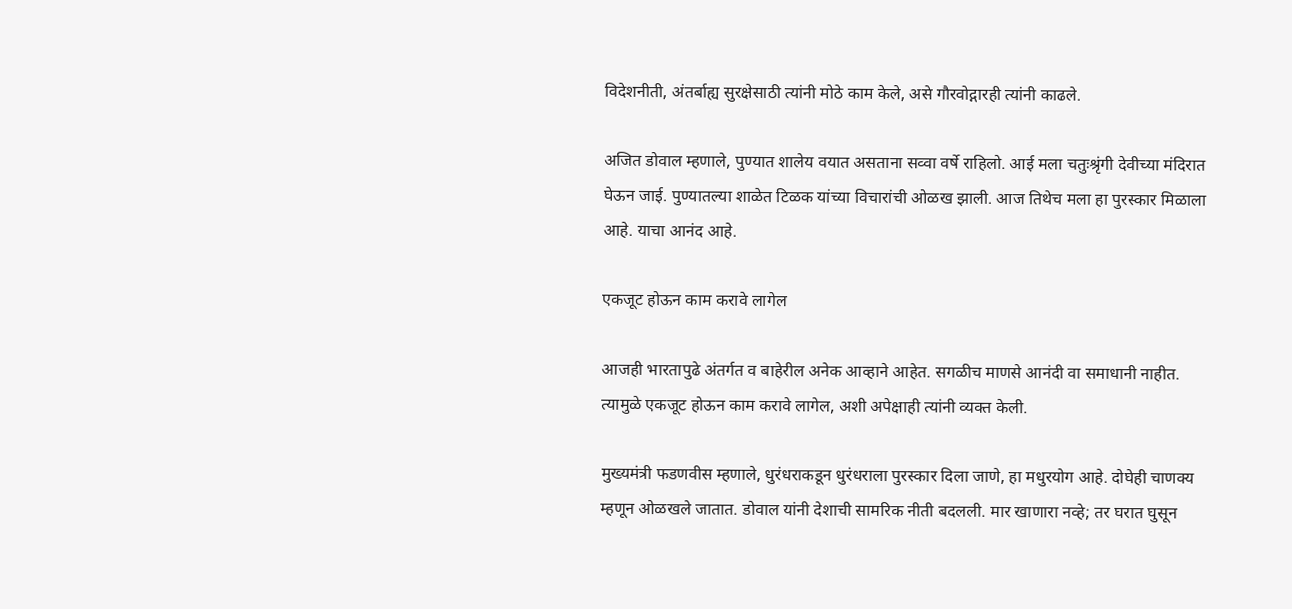विदेशनीती, अंतर्बाह्य सुरक्षेसाठी त्यांनी मोठे काम केले, असे गौरवोद्गारही त्यांनी काढले.

अजित डोवाल म्हणाले, पुण्यात शालेय वयात असताना सव्वा वर्षे राहिलो. आई मला चतुःश्रृंगी देवीच्या मंदिरात घेऊन जाई. पुण्यातल्या शाळेत टिळक यांच्या विचारांची ओळख झाली. आज तिथेच मला हा पुरस्कार मिळाला आहे. याचा आनंद आहे.

एकजूट होऊन काम करावे लागेल

आजही भारतापुढे अंतर्गत व बाहेरील अनेक आव्हाने आहेत. सगळीच माणसे आनंदी वा समाधानी नाहीत. त्यामुळे एकजूट होऊन काम करावे लागेल, अशी अपेक्षाही त्यांनी व्यक्त केली.

मुख्यमंत्री फडणवीस म्हणाले, धुरंधराकडून धुरंधराला पुरस्कार दिला जाणे, हा मधुरयोग आहे. दोघेही चाणक्य म्हणून ओळखले जातात. डोवाल यांनी देशाची सामरिक नीती बदलली. मार खाणारा नव्हे; तर घरात घुसून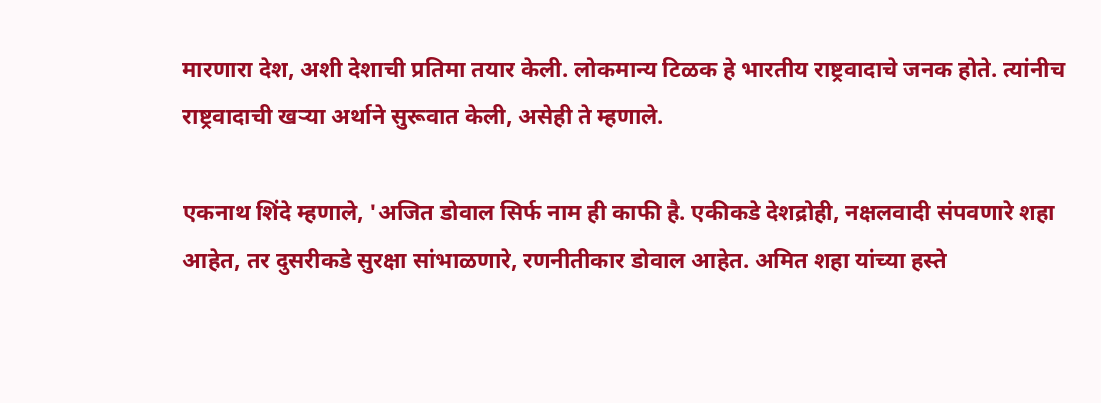मारणारा देश, अशी देशाची प्रतिमा तयार केली. लोकमान्य टिळक हे भारतीय राष्ट्रवादाचे जनक होते. त्यांनीच राष्ट्रवादाची खऱ्या अर्थाने सुरूवात केली, असेही ते म्हणाले.

एकनाथ शिंदे म्हणाले, 'अजित डोवाल सिर्फ नाम ही काफी है. एकीकडे देशद्रोही, नक्षलवादी संपवणारे शहा आहेत, तर दुसरीकडे सुरक्षा सांभाळणारे, रणनीतीकार डोवाल आहेत. अमित शहा यांच्या हस्ते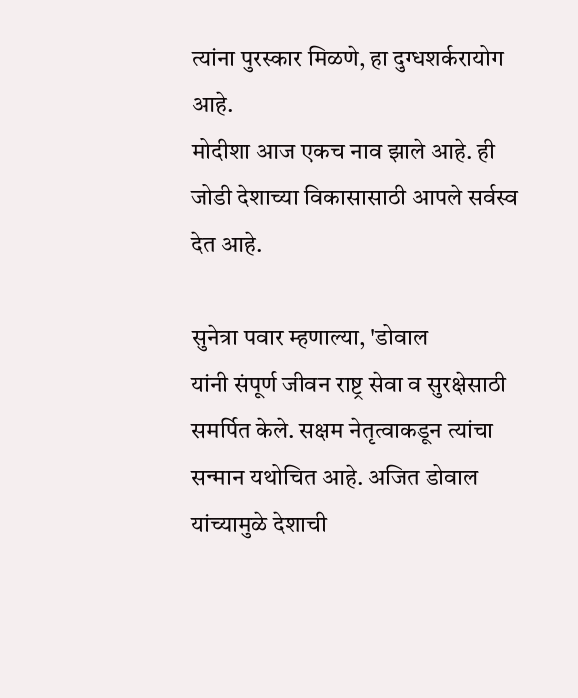त्यांना पुरस्कार मिळणे, हा दुग्धशर्करायोग आहे.
मोदीशा आज एकच नाव झाले आहे. ही जोडी देशाच्या विकासासाठी आपले सर्वस्व देत आहे.

सुनेत्रा पवार म्हणाल्या, 'डोवाल
यांनी संपूर्ण जीवन राष्ट्र सेवा व सुरक्षेसाठी समर्पित केले. सक्षम नेतृत्वाकडून त्यांचा सन्मान यथोचित आहे. अजित डोवाल यांच्यामुळे देशाची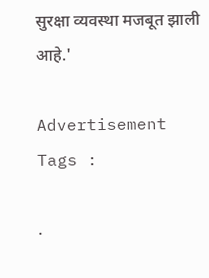सुरक्षा व्यवस्था मजबूत झाली आहे.'

Advertisement
Tags :

.